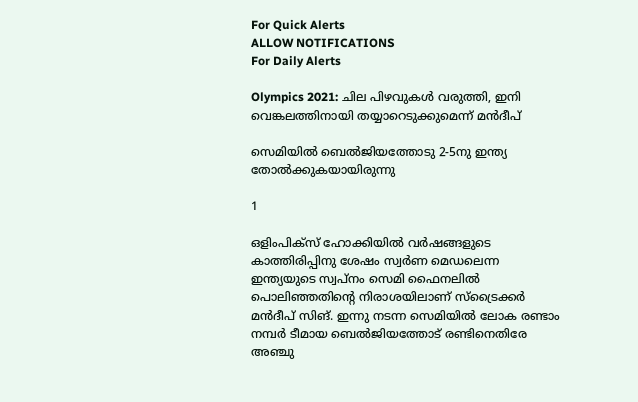For Quick Alerts
ALLOW NOTIFICATIONS
For Daily Alerts

Olympics 2021: ചില പിഴവുകള്‍ വരുത്തി, ഇനി വെങ്കലത്തിനായി തയ്യാറെടുക്കുമെന്ന് മന്‍ദീപ്

സെമിയില്‍ ബെല്‍ജിയത്തോടു 2-5നു ഇന്ത്യ തോല്‍ക്കുകയായിരുന്നു

1

ഒളിംപിക്‌സ് ഹോക്കിയില്‍ വര്‍ഷങ്ങളുടെ കാത്തിരിപ്പിനു ശേഷം സ്വര്‍ണ മെഡലെന്ന ഇന്ത്യയുടെ സ്വപ്‌നം സെമി ഫൈനലില്‍ പൊലിഞ്ഞതിന്റെ നിരാശയിലാണ് സ്‌ട്രൈക്കര്‍ മന്‍ദീപ് സിങ്. ഇന്നു നടന്ന സെമിയില്‍ ലോക രണ്ടാം നമ്പര്‍ ടീമായ ബെല്‍ജിയത്തോട് രണ്ടിനെതിരേ അഞ്ചു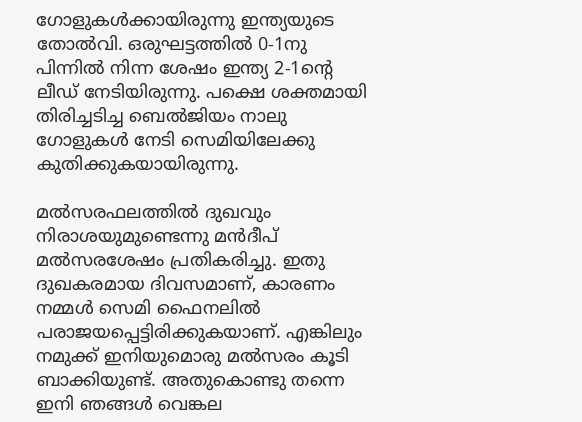ഗോളുകള്‍ക്കായിരുന്നു ഇന്ത്യയുടെ തോല്‍വി. ഒരുഘട്ടത്തില്‍ 0-1നു പിന്നില്‍ നിന്ന ശേഷം ഇന്ത്യ 2-1ന്റെ ലീഡ് നേടിയിരുന്നു. പക്ഷെ ശക്തമായി തിരിച്ചടിച്ച ബെല്‍ജിയം നാലു ഗോളുകള്‍ നേടി സെമിയിലേക്കു കുതിക്കുകയായിരുന്നു.

മല്‍സരഫലത്തില്‍ ദുഖവും നിരാശയുമുണ്ടെന്നു മന്‍ദീപ് മല്‍സരശേഷം പ്രതികരിച്ചു. ഇതു ദുഖകരമായ ദിവസമാണ്, കാരണം നമ്മള്‍ സെമി ഫൈനലില്‍ പരാജയപ്പെട്ടിരിക്കുകയാണ്. എങ്കിലും നമുക്ക് ഇനിയുമൊരു മല്‍സരം കൂടി ബാക്കിയുണ്ട്. അതുകൊണ്ടു തന്നെ ഇനി ഞങ്ങള്‍ വെങ്കല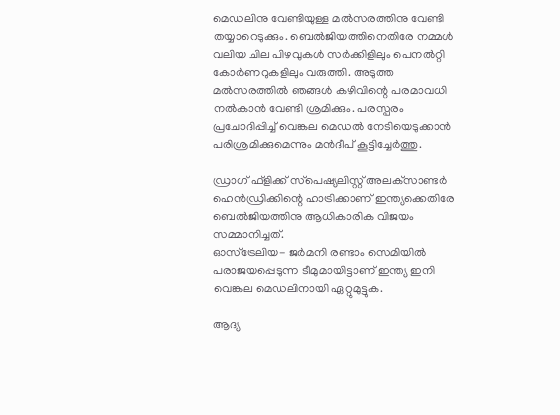മെഡലിനു വേണ്ടിയുള്ള മല്‍സരത്തിനു വേണ്ടി തയ്യാറെടുക്കും. ബെല്‍ജിയത്തിനെതിരേ നമ്മള്‍ വലിയ ചില പിഴവുകള്‍ സര്‍ക്കിളിലും പെനല്‍റ്റി കോര്‍ണറുകളിലും വരുത്തി. അടുത്ത മല്‍സരത്തില്‍ ഞങ്ങള്‍ കഴിവിന്റെ പരമാവധി നല്‍കാന്‍ വേണ്ടി ശ്രമിക്കും. പരസ്പരം പ്രചോദിപ്പിച്ച് വെങ്കല മെഡല്‍ നേടിയെടുക്കാന്‍ പരിശ്രമിക്കുമെന്നും മന്‍ദീപ് കൂട്ടിച്ചേര്‍ത്തു.

ഡ്രാഗ് ഫ്‌ളിക്ക് സ്‌പെഷ്യലിസ്റ്റ് അലക്‌സാണ്ടര്‍ ഹെന്‍ഡ്രിക്കിന്റെ ഹാട്രിക്കാണ് ഇന്ത്യക്കെതിരേ ബെല്‍ജിയത്തിനു ആധികാരിക വിജയം സമ്മാനിച്ചത്.
ഓസ്‌ട്രേലിയ- ജര്‍മനി രണ്ടാം സെമിയില്‍ പരാജയപ്പെടുന്ന ടീമുമായിട്ടാണ് ഇന്ത്യ ഇനി വെങ്കല മെഡലിനായി ഏറ്റുമുട്ടുക.

ആദ്യ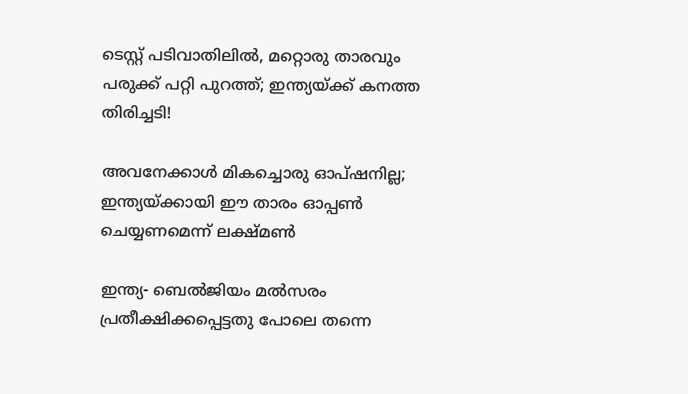ടെസ്റ്റ് പടിവാതിലില്‍, മറ്റൊരു താരവും പരുക്ക് പറ്റി പുറത്ത്; ഇന്ത്യയ്ക്ക് കനത്ത തിരിച്ചടി!

അവനേക്കാള്‍ മികച്ചൊരു ഓപ്ഷനില്ല; ഇന്ത്യയ്ക്കായി ഈ താരം ഓപ്പണ്‍ ചെയ്യണമെന്ന് ലക്ഷ്മണ്‍

ഇന്ത്യ- ബെല്‍ജിയം മല്‍സരം പ്രതീക്ഷിക്കപ്പെട്ടതു പോലെ തന്നെ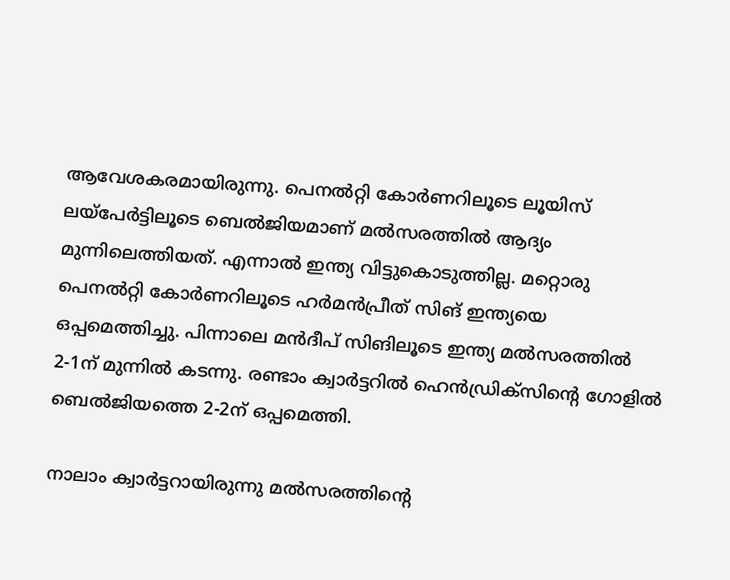ആവേശകരമായിരുന്നു. പെനല്‍റ്റി കോര്‍ണറിലൂടെ ലൂയിസ് ലയ്‌പേര്‍ട്ടിലൂടെ ബെല്‍ജിയമാണ് മല്‍സരത്തില്‍ ആദ്യം മുന്നിലെത്തിയത്. എന്നാല്‍ ഇന്ത്യ വിട്ടുകൊടുത്തില്ല. മറ്റൊരു പെനല്‍റ്റി കോര്‍ണറിലൂടെ ഹര്‍മന്‍പ്രീത് സിങ് ഇന്ത്യയെ ഒപ്പമെത്തിച്ചു. പിന്നാലെ മന്‍ദീപ് സിങിലൂടെ ഇന്ത്യ മല്‍സരത്തില്‍ 2-1ന് മുന്നില്‍ കടന്നു. രണ്ടാം ക്വാര്‍ട്ടറില്‍ ഹെന്‍ഡ്രിക്‌സിന്റെ ഗോളില്‍ ബെല്‍ജിയത്തെ 2-2ന് ഒപ്പമെത്തി.

നാലാം ക്വാര്‍ട്ടറായിരുന്നു മല്‍സരത്തിന്റെ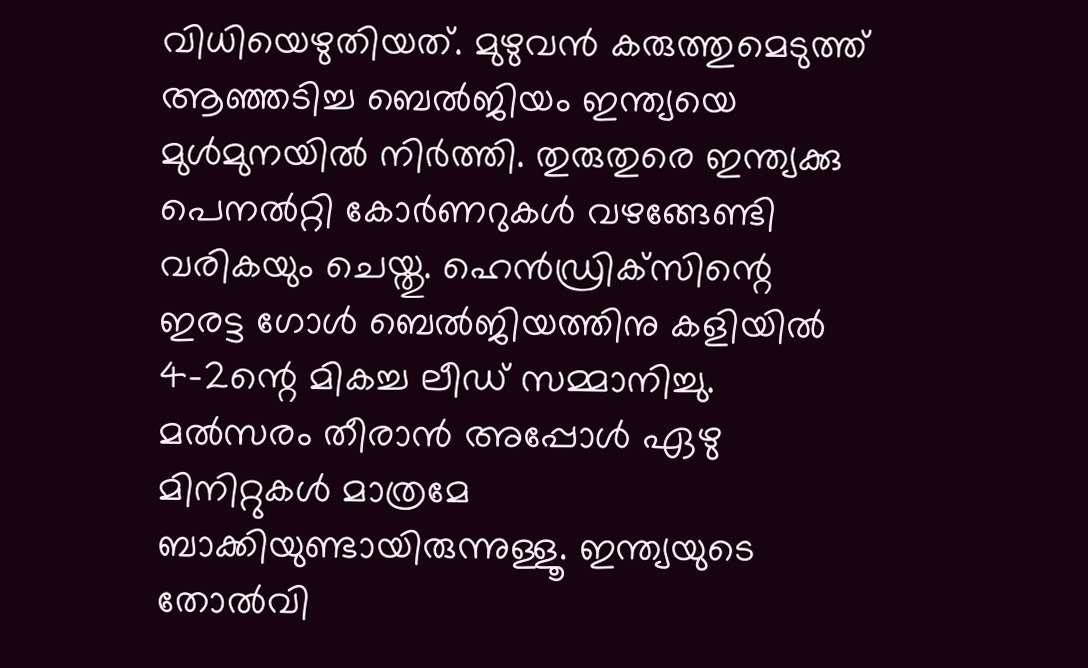വിധിയെഴുതിയത്. മുഴുവന്‍ കരുത്തുമെടുത്ത് ആഞ്ഞടിച്ച ബെല്‍ജിയം ഇന്ത്യയെ മുള്‍മുനയില്‍ നിര്‍ത്തി. തുരുതുരെ ഇന്ത്യക്കു പെനല്‍റ്റി കോര്‍ണറുകള്‍ വഴങ്ങേണ്ടി വരികയും ചെയ്തു. ഹെന്‍ഡ്രിക്‌സിന്റെ ഇരട്ട ഗോള്‍ ബെല്‍ജിയത്തിനു കളിയില്‍ 4-2ന്റെ മികച്ച ലീഡ് സമ്മാനിച്ചു. മല്‍സരം തീരാന്‍ അപ്പോള്‍ ഏഴു മിനിറ്റുകള്‍ മാത്രമേ ബാക്കിയുണ്ടായിരുന്നുള്ളൂ. ഇന്ത്യയുടെ തോല്‍വി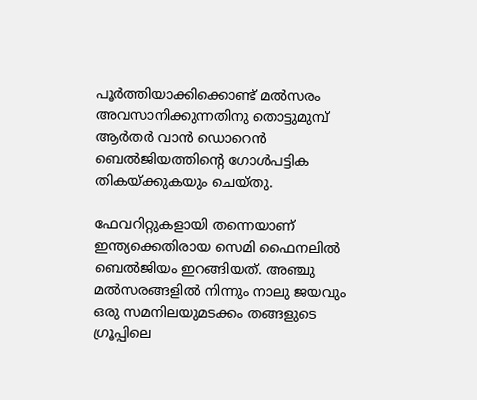പൂര്‍ത്തിയാക്കിക്കൊണ്ട് മല്‍സരം അവസാനിക്കുന്നതിനു തൊട്ടുമുമ്പ് ആര്‍തര്‍ വാന്‍ ഡൊറെന്‍ ബെല്‍ജിയത്തിന്റെ ഗോള്‍പട്ടിക തികയ്ക്കുകയും ചെയ്തു.

ഫേവറിറ്റുകളായി തന്നെയാണ് ഇന്ത്യക്കെതിരായ സെമി ഫൈനലില്‍ ബെല്‍ജിയം ഇറങ്ങിയത്. അഞ്ചു മല്‍സരങ്ങളില്‍ നിന്നും നാലു ജയവും ഒരു സമനിലയുമടക്കം തങ്ങളുടെ ഗ്രൂപ്പിലെ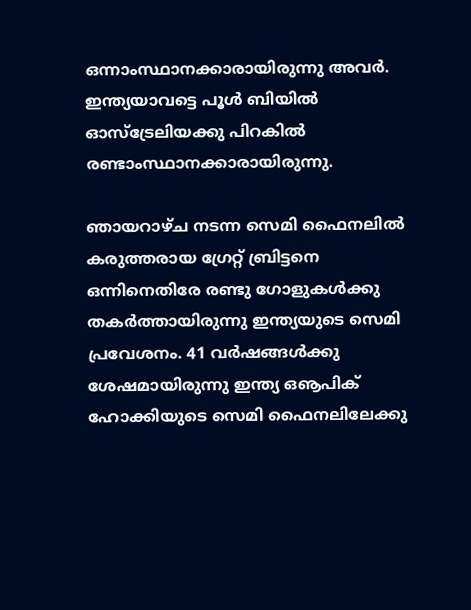ഒന്നാംസ്ഥാനക്കാരായിരുന്നു അവര്‍. ഇന്ത്യയാവട്ടെ പൂള്‍ ബിയില്‍ ഓസ്‌ട്രേലിയക്കു പിറകില്‍ രണ്ടാംസ്ഥാനക്കാരായിരുന്നു.

ഞായറാഴ്ച നടന്ന സെമി ഫൈനലില്‍ കരുത്തരായ ഗ്രേറ്റ് ബ്രിട്ടനെ ഒന്നിനെതിരേ രണ്ടു ഗോളുകള്‍ക്കു തകര്‍ത്തായിരുന്നു ഇന്ത്യയുടെ സെമി പ്രവേശനം. 41 വര്‍ഷങ്ങള്‍ക്കു ശേഷമായിരുന്നു ഇന്ത്യ ഒൡപിക് ഹോക്കിയുടെ സെമി ഫൈനലിലേക്കു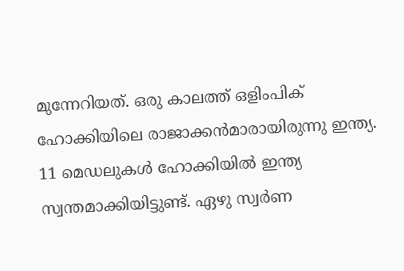മുന്നേറിയത്. ഒരു കാലത്ത് ഒളിംപിക് ഹോക്കിയിലെ രാജാക്കന്‍മാരായിരുന്നു ഇന്ത്യ. 11 മെഡലുകള്‍ ഹോക്കിയില്‍ ഇന്ത്യ സ്വന്തമാക്കിയിട്ടുണ്ട്. ഏഴു സ്വര്‍ണ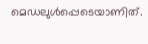മെഡലുള്‍പ്പെടെയാണിത്.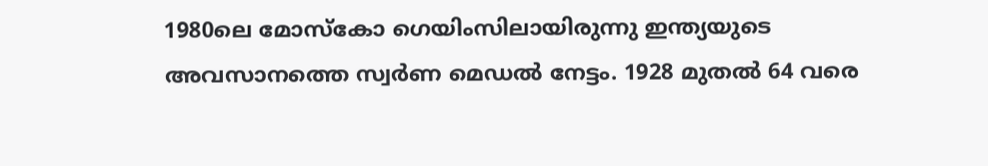1980ലെ മോസ്‌കോ ഗെയിംസിലായിരുന്നു ഇന്ത്യയുടെ അവസാനത്തെ സ്വര്‍ണ മെഡല്‍ നേട്ടം. 1928 മുതല്‍ 64 വരെ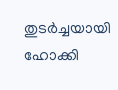തുടര്‍ച്ചയായി ഹോക്കി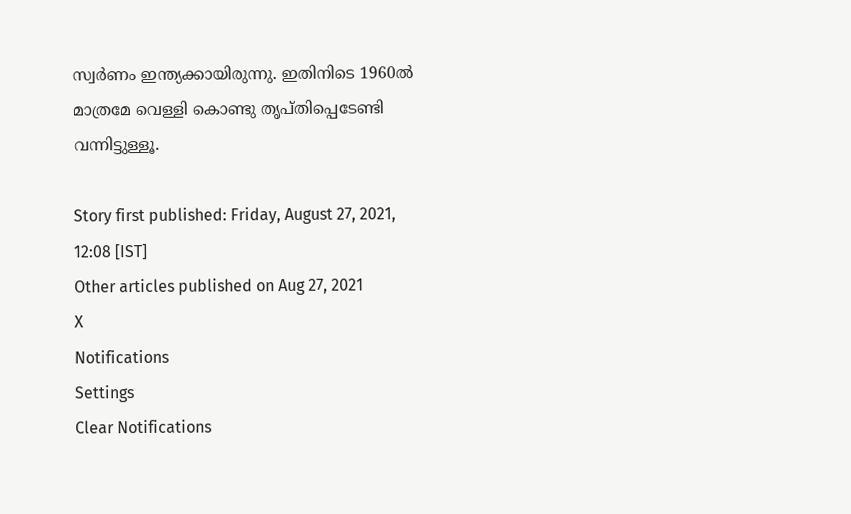സ്വര്‍ണം ഇന്ത്യക്കായിരുന്നു. ഇതിനിടെ 1960ല്‍ മാത്രമേ വെള്ളി കൊണ്ടു തൃപ്തിപ്പെടേണ്ടി വന്നിട്ടുള്ളൂ.

Story first published: Friday, August 27, 2021, 12:08 [IST]
Other articles published on Aug 27, 2021
X
Notifications
Settings
Clear Notifications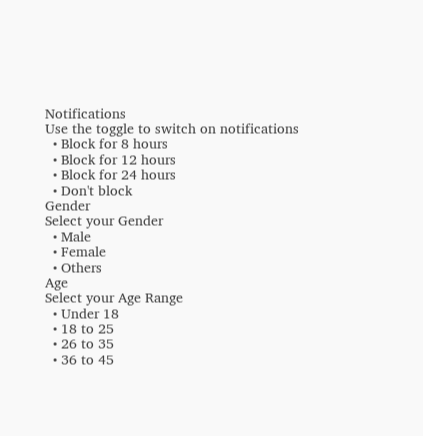Notifications
Use the toggle to switch on notifications
  • Block for 8 hours
  • Block for 12 hours
  • Block for 24 hours
  • Don't block
Gender
Select your Gender
  • Male
  • Female
  • Others
Age
Select your Age Range
  • Under 18
  • 18 to 25
  • 26 to 35
  • 36 to 45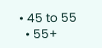• 45 to 55
  • 55+